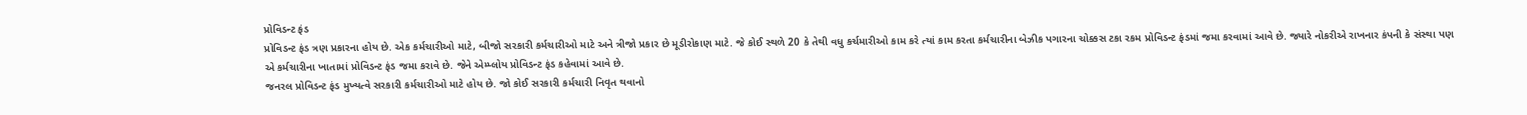પ્રોવિડન્ટ ફંડ
પ્રોવિડન્ટ ફંડ ત્રણ પ્રકારના હોય છે. એક કર્મચારીઓ માટે, બીજો સરકારી કર્મચારીઓ માટે અને ત્રીજો પ્રકાર છે મૂડીરોકાણ માટે. જે કોઈ સ્થળે 20 કે તેથી વધુ કર્ચમારીઓ કામ કરે ત્યાં કામ કરતા કર્મચારીના બેઝીક પગારના ચોક્કસ ટકા રકમ પ્રોવિડન્ટ ફંડમાં જમા કરવામાં આવે છે. જ્યારે નોકરીએ રાખનાર કંપની કે સંસ્થા પણ એ કર્મચારીના ખાતામાં પ્રોવિડન્ટ ફંડ જમા કરાવે છે. જેને એમ્પ્લોય પ્રોવિડન્ટ ફંડ કહેવામાં આવે છે.
જનરલ પ્રોવિડન્ટ ફંડ મુખ્યત્વે સરકારી કર્મચારીઓ માટે હોય છે. જો કોઈ સરકારી કર્મચારી નિવૃત થવાનો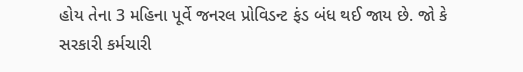હોય તેના 3 મહિના પૂર્વે જનરલ પ્રોવિડન્ટ ફંડ બંધ થઈ જાય છે. જો કે સરકારી કર્મચારી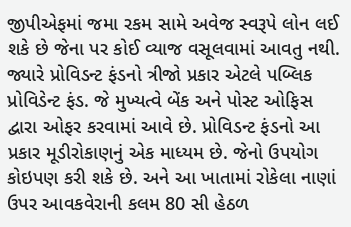જીપીએફમાં જમા રકમ સામે અવેજ સ્વરૂપે લોન લઈ શકે છે જેના પર કોઈ વ્યાજ વસૂલવામાં આવતુ નથી. જ્યારે પ્રોવિડન્ટ ફંડનો ત્રીજો પ્રકાર એટલે પબ્લિક પ્રોવિડેન્ટ ફંડ. જે મુખ્યત્વે બેંક અને પોસ્ટ ઓફિસ દ્વારા ઓફર કરવામાં આવે છે. પ્રોવિડન્ટ ફંડનો આ પ્રકાર મૂડીરોકાણનું એક માધ્યમ છે. જેનો ઉપયોગ કોઇપણ કરી શકે છે. અને આ ખાતામાં રોકેલા નાણાં ઉપર આવકવેરાની કલમ 80 સી હેઠળ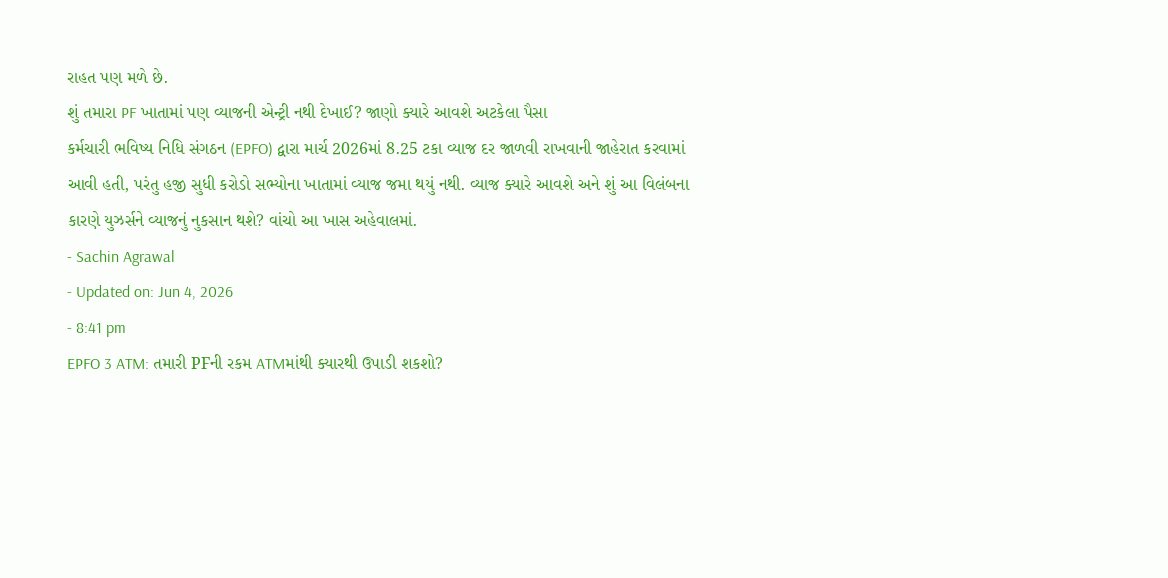રાહત પણ મળે છે.
શું તમારા PF ખાતામાં પણ વ્યાજની એન્ટ્રી નથી દેખાઈ? જાણો ક્યારે આવશે અટકેલા પૈસા
કર્મચારી ભવિષ્ય નિધિ સંગઠન (EPFO) દ્વારા માર્ચ 2026માં 8.25 ટકા વ્યાજ દર જાળવી રાખવાની જાહેરાત કરવામાં આવી હતી, પરંતુ હજી સુધી કરોડો સભ્યોના ખાતામાં વ્યાજ જમા થયું નથી. વ્યાજ ક્યારે આવશે અને શું આ વિલંબના કારણે યુઝર્સને વ્યાજનું નુકસાન થશે? વાંચો આ ખાસ અહેવાલમાં.
- Sachin Agrawal
- Updated on: Jun 4, 2026
- 8:41 pm
EPFO 3 ATM: તમારી PFની રકમ ATMમાંથી ક્યારથી ઉપાડી શકશો?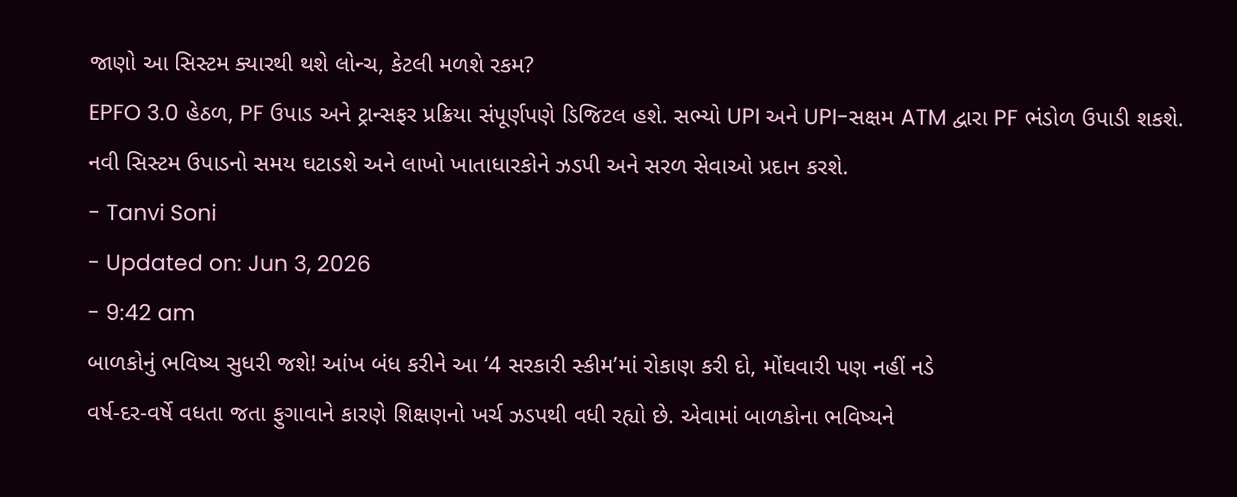જાણો આ સિસ્ટમ ક્યારથી થશે લોન્ચ, કેટલી મળશે રકમ?
EPFO 3.0 હેઠળ, PF ઉપાડ અને ટ્રાન્સફર પ્રક્રિયા સંપૂર્ણપણે ડિજિટલ હશે. સભ્યો UPI અને UPI-સક્ષમ ATM દ્વારા PF ભંડોળ ઉપાડી શકશે. નવી સિસ્ટમ ઉપાડનો સમય ઘટાડશે અને લાખો ખાતાધારકોને ઝડપી અને સરળ સેવાઓ પ્રદાન કરશે.
- Tanvi Soni
- Updated on: Jun 3, 2026
- 9:42 am
બાળકોનું ભવિષ્ય સુધરી જશે! આંખ બંધ કરીને આ ‘4 સરકારી સ્કીમ’માં રોકાણ કરી દો, મોંઘવારી પણ નહીં નડે
વર્ષ-દર-વર્ષે વધતા જતા ફુગાવાને કારણે શિક્ષણનો ખર્ચ ઝડપથી વધી રહ્યો છે. એવામાં બાળકોના ભવિષ્યને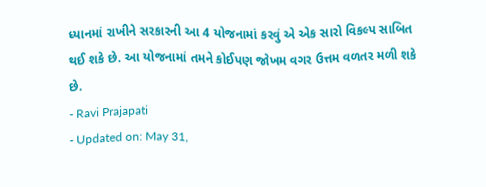ધ્યાનમાં રાખીને સરકારની આ 4 યોજનામાં કરવું એ એક સારો વિકલ્પ સાબિત થઈ શકે છે. આ યોજનામાં તમને કોઈપણ જોખમ વગર ઉત્તમ વળતર મળી શકે છે.
- Ravi Prajapati
- Updated on: May 31,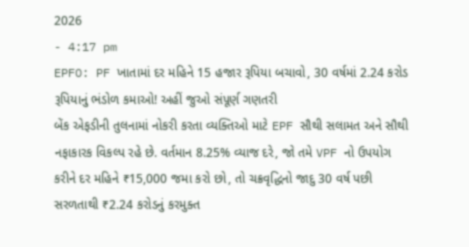2026
- 4:17 pm
EPFO: PF ખાતામાં દર મહિને 15 હજાર રૂપિયા બચાવો, 30 વર્ષમાં 2.24 કરોડ રૂપિયાનું ભંડોળ કમાઓ! અહીં જુઓ સંપૂર્ણ ગણતરી
બેંક એફડીની તુલનામાં નોકરી કરતા વ્યક્તિઓ માટે EPF સૌથી સલામત અને સૌથી નફાકારક વિકલ્પ રહે છે. વર્તમાન 8.25% વ્યાજ દરે, જો તમે VPF નો ઉપયોગ કરીને દર મહિને ₹15,000 જમા કરો છો, તો ચક્રવૃદ્ધિનો જાદુ 30 વર્ષ પછી સરળતાથી ₹2.24 કરોડનું કરમુક્ત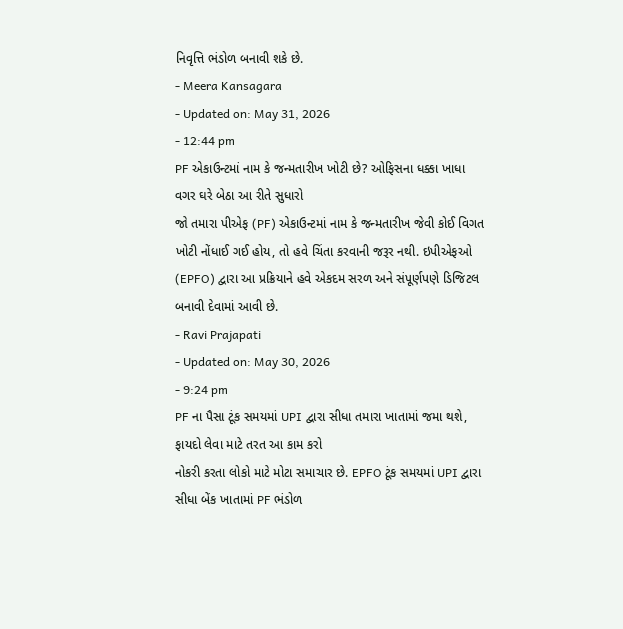નિવૃત્તિ ભંડોળ બનાવી શકે છે.
- Meera Kansagara
- Updated on: May 31, 2026
- 12:44 pm
PF એકાઉન્ટમાં નામ કે જન્મતારીખ ખોટી છે? ઓફિસના ધક્કા ખાધા વગર ઘરે બેઠા આ રીતે સુધારો
જો તમારા પીએફ (PF) એકાઉન્ટમાં નામ કે જન્મતારીખ જેવી કોઈ વિગત ખોટી નોંધાઈ ગઈ હોય, તો હવે ચિંતા કરવાની જરૂર નથી. ઇપીએફઓ (EPFO) દ્વારા આ પ્રક્રિયાને હવે એકદમ સરળ અને સંપૂર્ણપણે ડિજિટલ બનાવી દેવામાં આવી છે.
- Ravi Prajapati
- Updated on: May 30, 2026
- 9:24 pm
PF ના પૈસા ટૂંક સમયમાં UPI દ્વારા સીધા તમારા ખાતામાં જમા થશે, ફાયદો લેવા માટે તરત આ કામ કરો
નોકરી કરતા લોકો માટે મોટા સમાચાર છે. EPFO ટૂંક સમયમાં UPI દ્વારા સીધા બેંક ખાતામાં PF ભંડોળ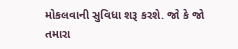મોકલવાની સુવિધા શરૂ કરશે. જો કે જો તમારા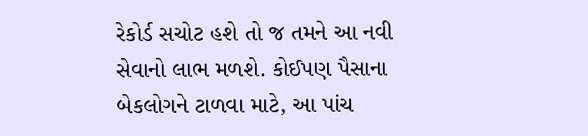રેકોર્ડ સચોટ હશે તો જ તમને આ નવી સેવાનો લાભ મળશે. કોઈપણ પૈસાના બેકલોગને ટાળવા માટે, આ પાંચ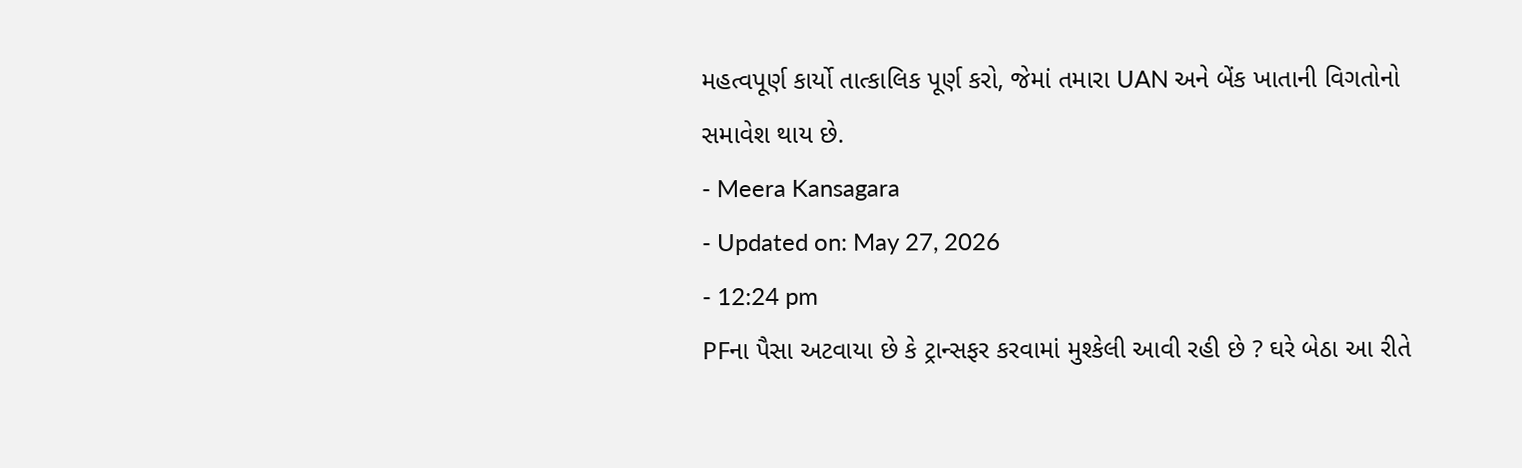મહત્વપૂર્ણ કાર્યો તાત્કાલિક પૂર્ણ કરો, જેમાં તમારા UAN અને બેંક ખાતાની વિગતોનો સમાવેશ થાય છે.
- Meera Kansagara
- Updated on: May 27, 2026
- 12:24 pm
PFના પૈસા અટવાયા છે કે ટ્રાન્સફર કરવામાં મુશ્કેલી આવી રહી છે ? ઘરે બેઠા આ રીતે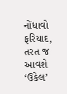નોંધાવો ફરિયાદ, તરત જ આવશે ‘ઉકેલ’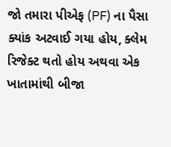જો તમારા પીએફ (PF) ના પૈસા ક્યાંક અટવાઈ ગયા હોય, ક્લેમ રિજેક્ટ થતો હોય અથવા એક ખાતામાંથી બીજા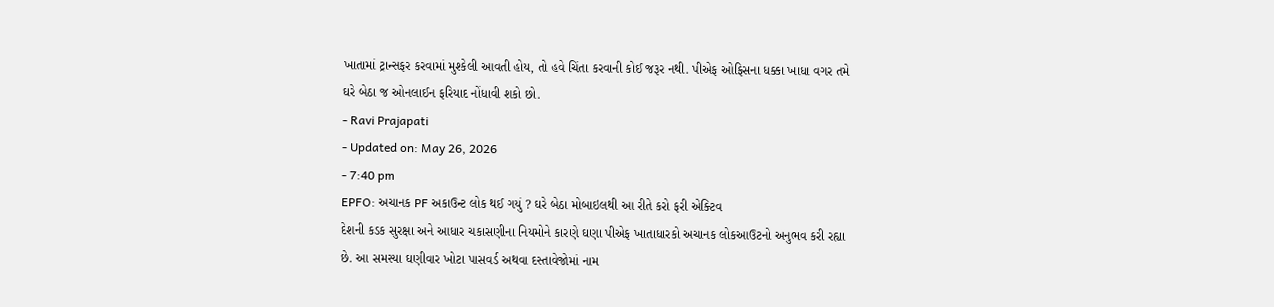ખાતામાં ટ્રાન્સફર કરવામાં મુશ્કેલી આવતી હોય, તો હવે ચિંતા કરવાની કોઈ જરૂર નથી. પીએફ ઓફિસના ધક્કા ખાધા વગર તમે ઘરે બેઠા જ ઓનલાઈન ફરિયાદ નોંધાવી શકો છો.
- Ravi Prajapati
- Updated on: May 26, 2026
- 7:40 pm
EPFO: અચાનક PF અકાઉન્ટ લોક થઈ ગયું ? ઘરે બેઠા મોબાઇલથી આ રીતે કરો ફરી એક્ટિવ
દેશની કડક સુરક્ષા અને આધાર ચકાસણીના નિયમોને કારણે ઘણા પીએફ ખાતાધારકો અચાનક લોકઆઉટનો અનુભવ કરી રહ્યા છે. આ સમસ્યા ઘણીવાર ખોટા પાસવર્ડ અથવા દસ્તાવેજોમાં નામ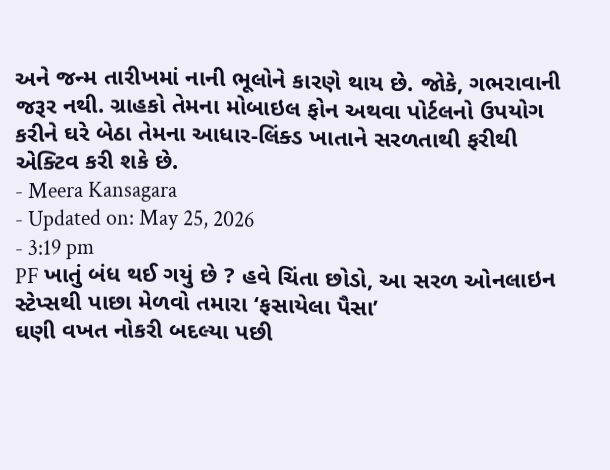અને જન્મ તારીખમાં નાની ભૂલોને કારણે થાય છે. જોકે, ગભરાવાની જરૂર નથી. ગ્રાહકો તેમના મોબાઇલ ફોન અથવા પોર્ટલનો ઉપયોગ કરીને ઘરે બેઠા તેમના આધાર-લિંક્ડ ખાતાને સરળતાથી ફરીથી એક્ટિવ કરી શકે છે.
- Meera Kansagara
- Updated on: May 25, 2026
- 3:19 pm
PF ખાતું બંધ થઈ ગયું છે ? હવે ચિંતા છોડો, આ સરળ ઓનલાઇન સ્ટેપ્સથી પાછા મેળવો તમારા ‘ફસાયેલા પૈસા’
ઘણી વખત નોકરી બદલ્યા પછી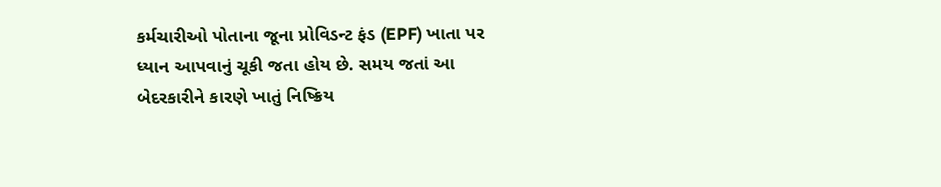કર્મચારીઓ પોતાના જૂના પ્રોવિડન્ટ ફંડ (EPF) ખાતા પર ધ્યાન આપવાનું ચૂકી જતા હોય છે. સમય જતાં આ બેદરકારીને કારણે ખાતું નિષ્ક્રિય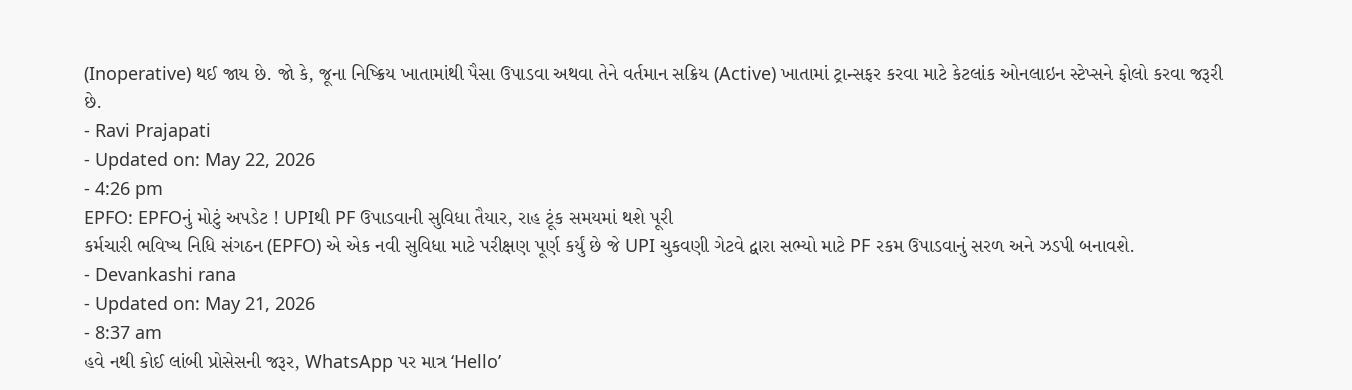(Inoperative) થઈ જાય છે. જો કે, જૂના નિષ્ક્રિય ખાતામાંથી પૈસા ઉપાડવા અથવા તેને વર્તમાન સક્રિય (Active) ખાતામાં ટ્રાન્સફર કરવા માટે કેટલાંક ઓનલાઇન સ્ટેપ્સને ફોલો કરવા જરૂરી છે.
- Ravi Prajapati
- Updated on: May 22, 2026
- 4:26 pm
EPFO: EPFOનું મોટું અપડેટ ! UPIથી PF ઉપાડવાની સુવિધા તૈયાર, રાહ ટૂંક સમયમાં થશે પૂરી
કર્મચારી ભવિષ્ય નિધિ સંગઠન (EPFO) એ એક નવી સુવિધા માટે પરીક્ષણ પૂર્ણ કર્યું છે જે UPI ચુકવણી ગેટવે દ્વારા સભ્યો માટે PF રકમ ઉપાડવાનું સરળ અને ઝડપી બનાવશે.
- Devankashi rana
- Updated on: May 21, 2026
- 8:37 am
હવે નથી કોઈ લાંબી પ્રોસેસની જરૂર, WhatsApp પર માત્ર ‘Hello’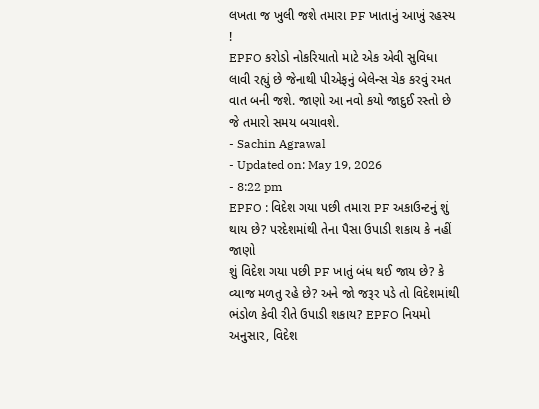લખતા જ ખુલી જશે તમારા PF ખાતાનું આખું રહસ્ય !
EPFO કરોડો નોકરિયાતો માટે એક એવી સુવિધા લાવી રહ્યું છે જેનાથી પીએફનું બેલેન્સ ચેક કરવું રમત વાત બની જશે. જાણો આ નવો કયો જાદુઈ રસ્તો છે જે તમારો સમય બચાવશે.
- Sachin Agrawal
- Updated on: May 19, 2026
- 8:22 pm
EPFO : વિદેશ ગયા પછી તમારા PF અકાઉન્ટનું શું થાય છે? પરદેશમાંથી તેના પૈસા ઉપાડી શકાય કે નહીં જાણો
શું વિદેશ ગયા પછી PF ખાતું બંધ થઈ જાય છે? કે વ્યાજ મળતુ રહે છે? અને જો જરૂર પડે તો વિદેશમાંથી ભંડોળ કેવી રીતે ઉપાડી શકાય? EPFO નિયમો અનુસાર, વિદેશ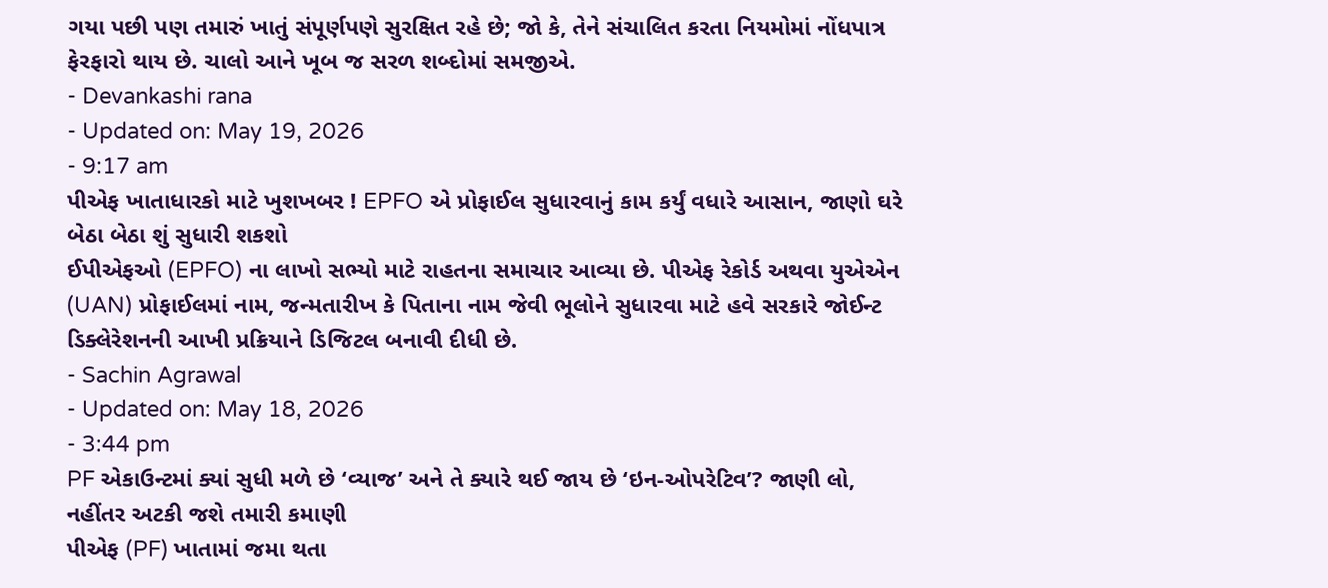ગયા પછી પણ તમારું ખાતું સંપૂર્ણપણે સુરક્ષિત રહે છે; જો કે, તેને સંચાલિત કરતા નિયમોમાં નોંધપાત્ર ફેરફારો થાય છે. ચાલો આને ખૂબ જ સરળ શબ્દોમાં સમજીએ.
- Devankashi rana
- Updated on: May 19, 2026
- 9:17 am
પીએફ ખાતાધારકો માટે ખુશખબર ! EPFO એ પ્રોફાઈલ સુધારવાનું કામ કર્યું વધારે આસાન, જાણો ઘરે બેઠા બેઠા શું સુધારી શકશો
ઈપીએફઓ (EPFO) ના લાખો સભ્યો માટે રાહતના સમાચાર આવ્યા છે. પીએફ રેકોર્ડ અથવા યુએએન (UAN) પ્રોફાઈલમાં નામ, જન્મતારીખ કે પિતાના નામ જેવી ભૂલોને સુધારવા માટે હવે સરકારે જોઈન્ટ ડિક્લેરેશનની આખી પ્રક્રિયાને ડિજિટલ બનાવી દીધી છે.
- Sachin Agrawal
- Updated on: May 18, 2026
- 3:44 pm
PF એકાઉન્ટમાં ક્યાં સુધી મળે છે ‘વ્યાજ’ અને તે ક્યારે થઈ જાય છે ‘ઇન-ઓપરેટિવ’? જાણી લો, નહીંતર અટકી જશે તમારી કમાણી
પીએફ (PF) ખાતામાં જમા થતા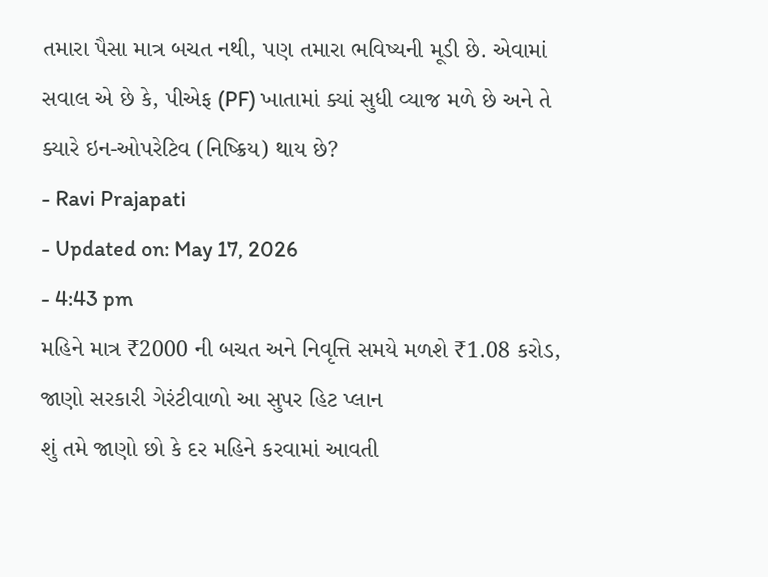તમારા પૈસા માત્ર બચત નથી, પણ તમારા ભવિષ્યની મૂડી છે. એવામાં સવાલ એ છે કે, પીએફ (PF) ખાતામાં ક્યાં સુધી વ્યાજ મળે છે અને તે ક્યારે ઇન-ઓપરેટિવ (નિષ્ક્રિય) થાય છે?
- Ravi Prajapati
- Updated on: May 17, 2026
- 4:43 pm
મહિને માત્ર ₹2000 ની બચત અને નિવૃત્તિ સમયે મળશે ₹1.08 કરોડ, જાણો સરકારી ગેરંટીવાળો આ સુપર હિટ પ્લાન
શું તમે જાણો છો કે દર મહિને કરવામાં આવતી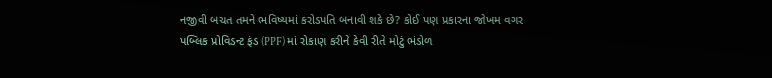નજીવી બચત તમને ભવિષ્યમાં કરોડપતિ બનાવી શકે છે? કોઈ પણ પ્રકારના જોખમ વગર પબ્લિક પ્રોવિડન્ટ ફંડ (PPF) માં રોકાણ કરીને કેવી રીતે મોટું ભંડોળ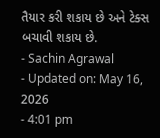તૈયાર કરી શકાય છે અને ટેક્સ બચાવી શકાય છે.
- Sachin Agrawal
- Updated on: May 16, 2026
- 4:01 pm